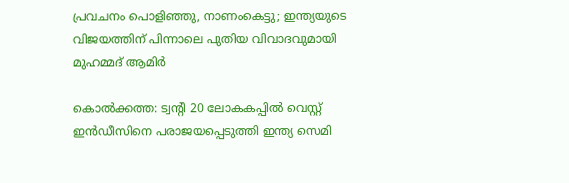പ്രവചനം പൊളിഞ്ഞു, നാണംകെട്ടു; ഇന്ത്യയുടെ വിജയത്തിന് പിന്നാലെ പുതിയ വിവാദവുമായി മുഹമ്മദ് ആമിർ

കൊൽക്കത്ത: ട്വന്റി 20 ലോകകപ്പിൽ വെസ്റ്റ് ഇൻഡീസിനെ പരാജയപ്പെടുത്തി ഇന്ത്യ സെമി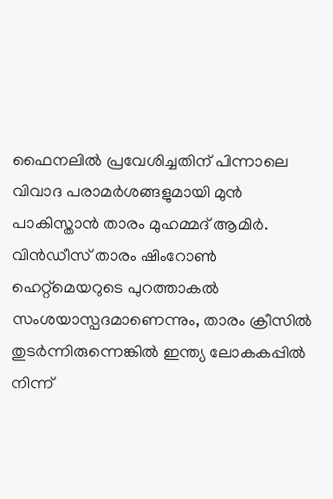ഫൈനലിൽ പ്രവേശിച്ചതിന് പിന്നാലെ വിവാദ പരാമർശങ്ങളുമായി മുൻ പാകിസ്താൻ താരം മുഹമ്മദ് ആമിർ. വിൻഡീസ് താരം ഷിംറോൺ ഹെറ്റ്‌മെയറുടെ പുറത്താകൽ സംശയാസ്പദമാണെന്നും, താരം ക്രീസിൽ തുടർന്നിരുന്നെങ്കിൽ ഇന്ത്യ ലോകകപ്പിൽ നിന്ന്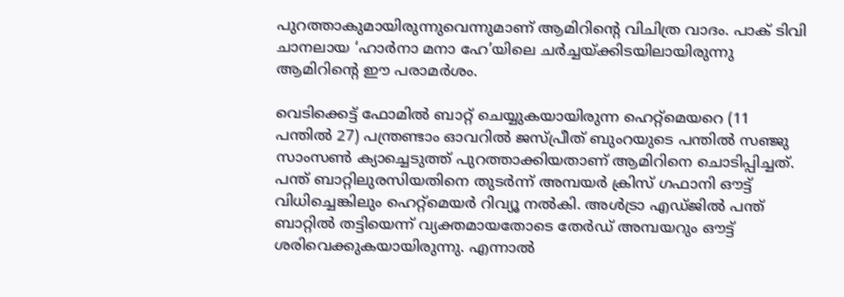പുറത്താകുമായിരുന്നുവെന്നുമാണ് ആമിറിന്റെ വിചിത്ര വാദം. പാക് ടിവി ചാനലായ ‘ഹാർനാ മനാ ഹേ’യിലെ ചർച്ചയ്ക്കിടയിലായിരുന്നു ആമിറിന്റെ ഈ പരാമർശം.

വെടിക്കെട്ട് ഫോമിൽ ബാറ്റ് ചെയ്യുകയായിരുന്ന ഹെറ്റ്‌മെയറെ (11 പന്തിൽ 27) പന്ത്രണ്ടാം ഓവറിൽ ജസ്പ്രീത് ബുംറയുടെ പന്തിൽ സഞ്ജു സാംസൺ ക്യാച്ചെടുത്ത് പുറത്താക്കിയതാണ് ആമിറിനെ ചൊടിപ്പിച്ചത്. പന്ത് ബാറ്റിലുരസിയതിനെ തുടർന്ന് അമ്പയർ ക്രിസ് ഗഫാനി ഔട്ട് വിധിച്ചെങ്കിലും ഹെറ്റ്‌മെയർ റിവ്യൂ നൽകി. അൾട്രാ എഡ്ജിൽ പന്ത് ബാറ്റിൽ തട്ടിയെന്ന് വ്യക്തമായതോടെ തേർഡ് അമ്പയറും ഔട്ട് ശരിവെക്കുകയായിരുന്നു. എന്നാൽ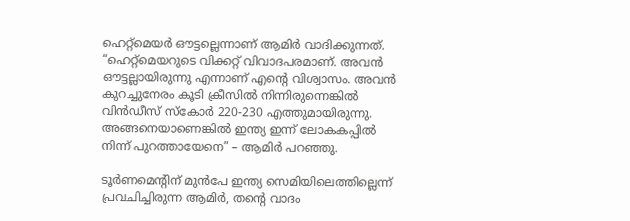ഹെറ്റ്‌മെയർ ഔട്ടല്ലെന്നാണ് ആമിർ വാദിക്കുന്നത്. “ഹെറ്റ്‌മെയറുടെ വിക്കറ്റ് വിവാദപരമാണ്. അവൻ ഔട്ടല്ലായിരുന്നു എന്നാണ് എന്റെ വിശ്വാസം. അവൻ കുറച്ചുനേരം കൂടി ക്രീസിൽ നിന്നിരുന്നെങ്കിൽ വിൻഡീസ് സ്കോർ 220-230 എത്തുമായിരുന്നു. അങ്ങനെയാണെങ്കിൽ ഇന്ത്യ ഇന്ന് ലോകകപ്പിൽ നിന്ന് പുറത്തായേനെ” – ആമിർ പറഞ്ഞു.

ടൂർണമെന്റിന് മുൻപേ ഇന്ത്യ സെമിയിലെത്തില്ലെന്ന് പ്രവചിച്ചിരുന്ന ആമിർ, തന്റെ വാദം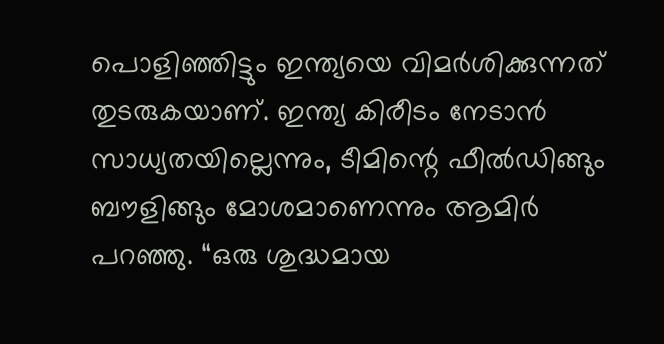പൊളിഞ്ഞിട്ടും ഇന്ത്യയെ വിമർശിക്കുന്നത് തുടരുകയാണ്. ഇന്ത്യ കിരീടം നേടാൻ സാധ്യതയില്ലെന്നും, ടീമിന്റെ ഫീൽഡിങ്ങും ബൗളിങ്ങും മോശമാണെന്നും ആമിർ പറഞ്ഞു. “ഒരു ശുദ്ധമായ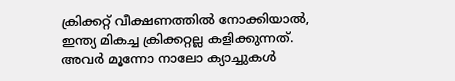ക്രിക്കറ്റ് വീക്ഷണത്തിൽ നോക്കിയാൽ, ഇന്ത്യ മികച്ച ക്രിക്കറ്റല്ല കളിക്കുന്നത്. അവർ മൂന്നോ നാലോ ക്യാച്ചുകൾ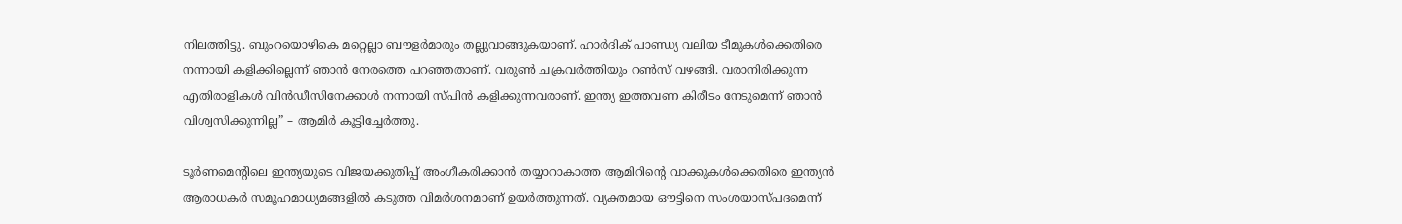നിലത്തിട്ടു. ബുംറയൊഴികെ മറ്റെല്ലാ ബൗളർമാരും തല്ലുവാങ്ങുകയാണ്. ഹാർദിക് പാണ്ഡ്യ വലിയ ടീമുകൾക്കെതിരെ നന്നായി കളിക്കില്ലെന്ന് ഞാൻ നേരത്തെ പറഞ്ഞതാണ്. വരുൺ ചക്രവർത്തിയും റൺസ് വഴങ്ങി. വരാനിരിക്കുന്ന എതിരാളികൾ വിൻഡീസിനേക്കാൾ നന്നായി സ്പിൻ കളിക്കുന്നവരാണ്. ഇന്ത്യ ഇത്തവണ കിരീടം നേടുമെന്ന് ഞാൻ വിശ്വസിക്കുന്നില്ല” – ആമിർ കൂട്ടിച്ചേർത്തു.

ടൂർണമെന്റിലെ ഇന്ത്യയുടെ വിജയക്കുതിപ്പ് അംഗീകരിക്കാൻ തയ്യാറാകാത്ത ആമിറിന്റെ വാക്കുകൾക്കെതിരെ ഇന്ത്യൻ ആരാധകർ സമൂഹമാധ്യമങ്ങളിൽ കടുത്ത വിമർശനമാണ് ഉയർത്തുന്നത്. വ്യക്തമായ ഔട്ടിനെ സംശയാസ്പദമെന്ന്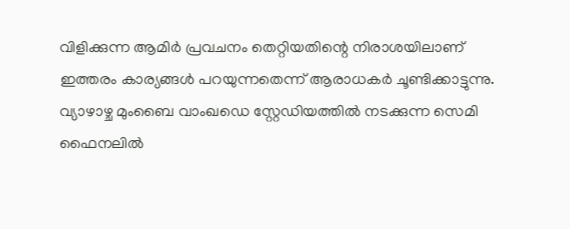വിളിക്കുന്ന ആമിർ പ്രവചനം തെറ്റിയതിന്റെ നിരാശയിലാണ് ഇത്തരം കാര്യങ്ങൾ പറയുന്നതെന്ന് ആരാധകർ ചൂണ്ടിക്കാട്ടുന്നു. വ്യാഴാഴ്ച മുംബൈ വാംഖഡെ സ്റ്റേഡിയത്തിൽ നടക്കുന്ന സെമി ഫൈനലിൽ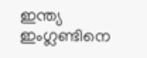ഇന്ത്യ ഇംഗ്ലണ്ടിനെ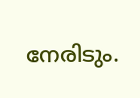നേരിടും.